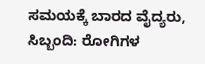ಸಮಯಕ್ಕೆ ಬಾರದ ವೈದ್ಯರು, ಸಿಬ್ಬಂದಿ: ರೋಗಿಗಳ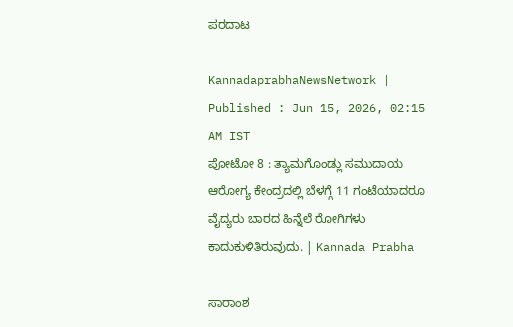ಪರದಾಟ

KannadaprabhaNewsNetwork |
Published : Jun 15, 2026, 02:15 AM IST
ಪೋಟೋ 8 : ತ್ಯಾಮಗೊಂಡ್ಲು ಸಮುದಾಯ ಆರೋಗ್ಯ ಕೇಂದ್ರದಲ್ಲಿ ಬೆಳಗ್ಗೆ 11 ಗಂಟೆಯಾದರೂ ವೈದ್ಯರು ಬಾರದ ಹಿನ್ನೆಲೆ ರೋಗಿಗಳು ಕಾದುಕುಳಿತಿರುವುದು. | Kannada Prabha

ಸಾರಾಂಶ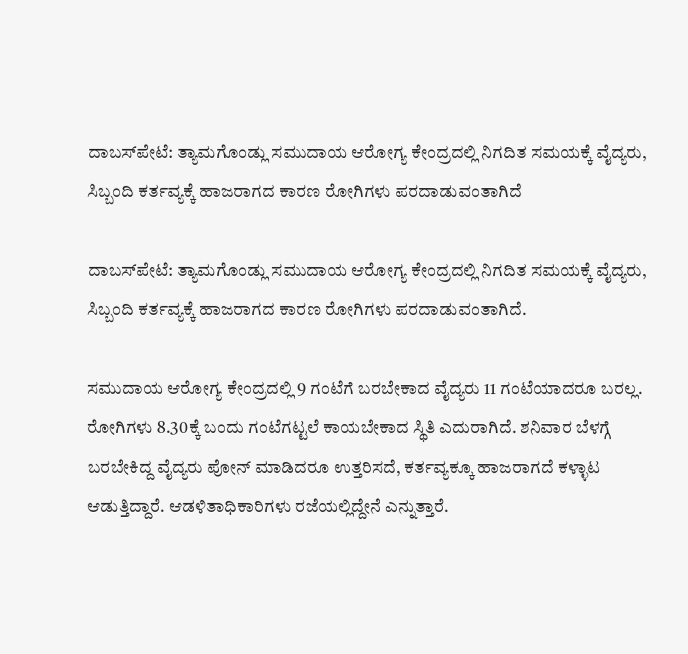ದಾಬಸ್‍ಪೇಟೆ: ತ್ಯಾಮಗೊಂಡ್ಲು ಸಮುದಾಯ ಆರೋಗ್ಯ ಕೇಂದ್ರದಲ್ಲಿ ನಿಗದಿತ ಸಮಯಕ್ಕೆ ವೈದ್ಯರು, ಸಿಬ್ಬಂದಿ ಕರ್ತವ್ಯಕ್ಕೆ ಹಾಜರಾಗದ ಕಾರಣ ರೋಗಿಗಳು ಪರದಾಡುವಂತಾಗಿದೆ

ದಾಬಸ್‍ಪೇಟೆ: ತ್ಯಾಮಗೊಂಡ್ಲು ಸಮುದಾಯ ಆರೋಗ್ಯ ಕೇಂದ್ರದಲ್ಲಿ ನಿಗದಿತ ಸಮಯಕ್ಕೆ ವೈದ್ಯರು, ಸಿಬ್ಬಂದಿ ಕರ್ತವ್ಯಕ್ಕೆ ಹಾಜರಾಗದ ಕಾರಣ ರೋಗಿಗಳು ಪರದಾಡುವಂತಾಗಿದೆ.

ಸಮುದಾಯ ಆರೋಗ್ಯ ಕೇಂದ್ರದಲ್ಲಿ 9 ಗಂಟೆಗೆ ಬರಬೇಕಾದ ವೈದ್ಯರು 11 ಗಂಟೆಯಾದರೂ ಬರಲ್ಲ. ರೋಗಿಗಳು 8.30ಕ್ಕೆ ಬಂದು ಗಂಟೆಗಟ್ಟಲೆ ಕಾಯಬೇಕಾದ ಸ್ಥಿತಿ ಎದುರಾಗಿದೆ. ಶನಿವಾರ ಬೆಳಗ್ಗೆ ಬರಬೇಕಿದ್ದ ವೈದ್ಯರು ಪೋನ್ ಮಾಡಿದರೂ ಉತ್ತರಿಸದೆ, ಕರ್ತವ್ಯಕ್ಕೂ ಹಾಜರಾಗದೆ ಕಳ್ಳಾಟ ಆಡುತ್ತಿದ್ದಾರೆ. ಆಡಳಿತಾಧಿಕಾರಿಗಳು ರಜೆಯಲ್ಲಿದ್ದೇನೆ ಎನ್ನುತ್ತಾರೆ.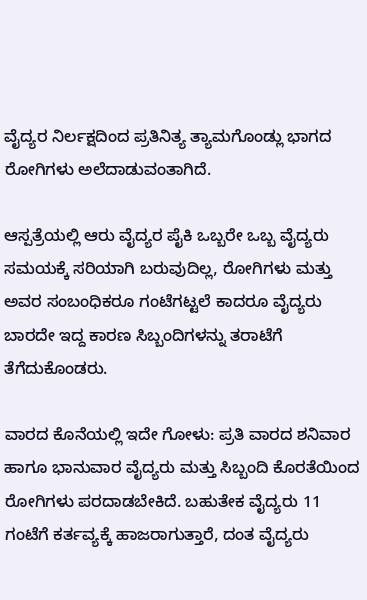ವೈದ್ಯರ ನಿರ್ಲಕ್ಷದಿಂದ ಪ್ರತಿನಿತ್ಯ ತ್ಯಾಮಗೊಂಡ್ಲು ಭಾಗದ ರೋಗಿಗಳು ಅಲೆದಾಡುವಂತಾಗಿದೆ.

ಆಸ್ಪತ್ರೆಯಲ್ಲಿ ಆರು ವೈದ್ಯರ ಪೈಕಿ ಒಬ್ಬರೇ ಒಬ್ಬ ವೈದ್ಯರು ಸಮಯಕ್ಕೆ ಸರಿಯಾಗಿ ಬರುವುದಿಲ್ಲ, ರೋಗಿಗಳು ಮತ್ತು ಅವರ ಸಂಬಂಧಿಕರೂ ಗಂಟೆಗಟ್ಟಲೆ ಕಾದರೂ ವೈದ್ಯರು ಬಾರದೇ ಇದ್ದ ಕಾರಣ ಸಿಬ್ಬಂದಿಗಳನ್ನು ತರಾಟೆಗೆ ತೆಗೆದುಕೊಂಡರು.

ವಾರದ ಕೊನೆಯಲ್ಲಿ ಇದೇ ಗೋಳು: ಪ್ರತಿ ವಾರದ ಶನಿವಾರ ಹಾಗೂ ಭಾನುವಾರ ವೈದ್ಯರು ಮತ್ತು ಸಿಬ್ಬಂದಿ ಕೊರತೆಯಿಂದ ರೋಗಿಗಳು ಪರದಾಡಬೇಕಿದೆ. ಬಹುತೇಕ ವೈದ್ಯರು 11 ಗಂಟೆಗೆ ಕರ್ತವ್ಯಕ್ಕೆ ಹಾಜರಾಗುತ್ತಾರೆ, ದಂತ ವೈದ್ಯರು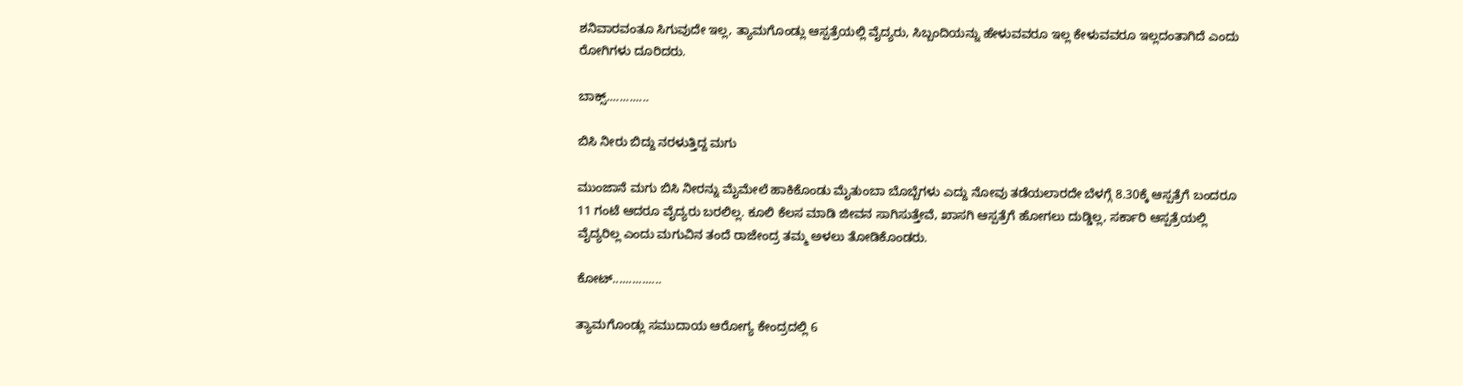ಶನಿವಾರವಂತೂ ಸಿಗುವುದೇ ಇಲ್ಲ, ತ್ಯಾಮಗೊಂಡ್ಲು ಆಸ್ಪತ್ರೆಯಲ್ಲಿ ವೈದ್ಯರು, ಸಿಬ್ಬಂದಿಯನ್ನು ಹೇಳುವವರೂ ಇಲ್ಲ ಕೇಳುವವರೂ ಇಲ್ಲದಂತಾಗಿದೆ ಎಂದು ರೋಗಿಗಳು ದೂರಿದರು.

ಬಾಕ್ಸ್.............

ಬಿಸಿ ನೀರು ಬಿದ್ದು ನರಳುತ್ತಿದ್ದ ಮಗು

ಮುಂಜಾನೆ ಮಗು ಬಿಸಿ ನೀರನ್ನು ಮೈಮೇಲೆ ಹಾಕಿಕೊಂಡು ಮೈತುಂಬಾ ಬೊಬ್ಬೆಗಳು ಎದ್ದು ನೋವು ತಡೆಯಲಾರದೇ ಬೆಳಗ್ಗೆ 8.30ಕ್ಕೆ ಆಸ್ಪತ್ರೆಗೆ ಬಂದರೂ 11 ಗಂಟೆ ಆದರೂ ವೈದ್ಯರು ಬರಲಿಲ್ಲ. ಕೂಲಿ ಕೆಲಸ ಮಾಡಿ ಜೀವನ ಸಾಗಿಸುತ್ತೇವೆ, ಖಾಸಗಿ ಆಸ್ಪತ್ರೆಗೆ ಹೋಗಲು ದುಡ್ಡಿಲ್ಲ, ಸರ್ಕಾರಿ ಆಸ್ಪತ್ರೆಯಲ್ಲಿ ವೈದ್ಯರಿಲ್ಲ ಎಂದು ಮಗುವಿನ ತಂದೆ ರಾಜೇಂದ್ರ ತಮ್ಮ ಅಳಲು ತೋಡಿಕೊಂಡರು.

ಕೋಟ್...............

ತ್ಯಾಮಗೊಂಡ್ಲು ಸಮುದಾಯ ಆರೋಗ್ಯ ಕೇಂದ್ರದಲ್ಲಿ 6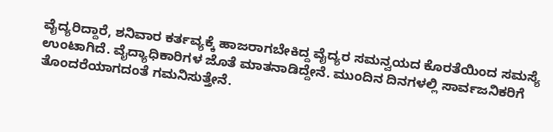ವೈದ್ಯರಿದ್ದಾರೆ, ಶನಿವಾರ ಕರ್ತವ್ಯಕ್ಕೆ ಹಾಜರಾಗಬೇಕಿದ್ದ ವೈದ್ಯರ ಸಮನ್ವಯದ ಕೊರತೆಯಿಂದ ಸಮಸ್ಯೆ ಉಂಟಾಗಿದೆ. ವೈದ್ಯಾಧಿಕಾರಿಗಳ ಜೊತೆ ಮಾತನಾಡಿದ್ದೇನೆ. ಮುಂದಿನ ದಿನಗಳಲ್ಲಿ ಸಾರ್ವಜನಿಕರಿಗೆ ತೊಂದರೆಯಾಗದಂತೆ ಗಮನಿಸುತ್ತೇನೆ.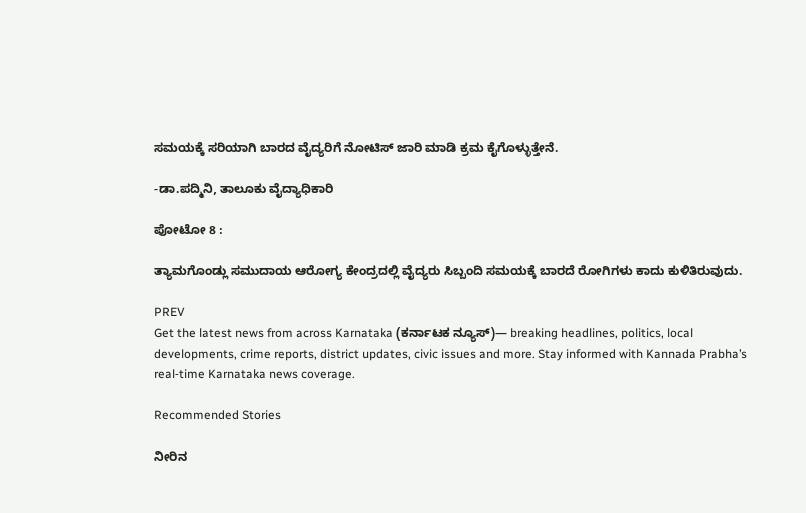ಸಮಯಕ್ಕೆ ಸರಿಯಾಗಿ ಬಾರದ ವೈದ್ಯರಿಗೆ ನೋಟಿಸ್ ಜಾರಿ ಮಾಡಿ ಕ್ರಮ ಕೈಗೊಳ್ಳುತ್ತೇನೆ.

-ಡಾ.ಪದ್ಮಿನಿ, ತಾಲೂಕು ವೈದ್ಯಾಧಿಕಾರಿ

ಪೋಟೋ 8 :

ತ್ಯಾಮಗೊಂಡ್ಲು ಸಮುದಾಯ ಆರೋಗ್ಯ ಕೇಂದ್ರದಲ್ಲಿ ವೈದ್ಯರು ಸಿಬ್ಬಂದಿ ಸಮಯಕ್ಕೆ ಬಾರದೆ ರೋಗಿಗಳು ಕಾದು ಕುಳಿತಿರುವುದು.

PREV
Get the latest news from across Karnataka (ಕರ್ನಾಟಕ ನ್ಯೂಸ್)— breaking headlines, politics, local developments, crime reports, district updates, civic issues and more. Stay informed with Kannada Prabha’s real‑time Karnataka news coverage.

Recommended Stories

ನೀರಿನ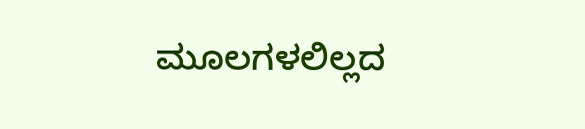ಮೂಲಗಳಲಿಲ್ಲದ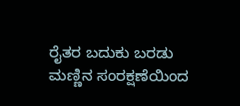ರೈತರ ಬದುಕು ಬರಡು
ಮಣ್ಣಿನ ಸಂರಕ್ಷಣೆಯಿಂದ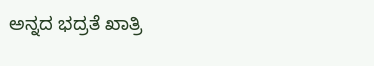ಅನ್ನದ ಭದ್ರತೆ ಖಾತ್ರಿ